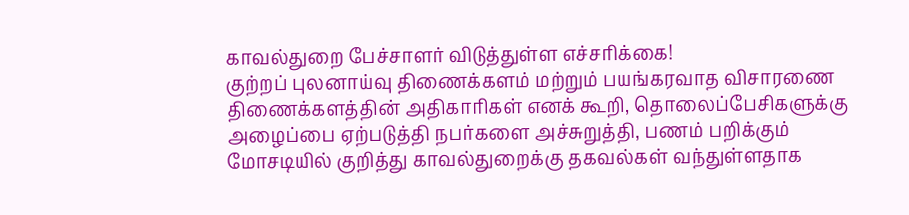காவல்துறை பேச்சாளர் விடுத்துள்ள எச்சரிக்கை!
குற்றப் புலனாய்வு திணைக்களம் மற்றும் பயங்கரவாத விசாரணை திணைக்களத்தின் அதிகாரிகள் எனக் கூறி, தொலைப்பேசிகளுக்கு அழைப்பை ஏற்படுத்தி நபர்களை அச்சுறுத்தி, பணம் பறிக்கும் மோசடியில் குறித்து காவல்துறைக்கு தகவல்கள் வந்துள்ளதாக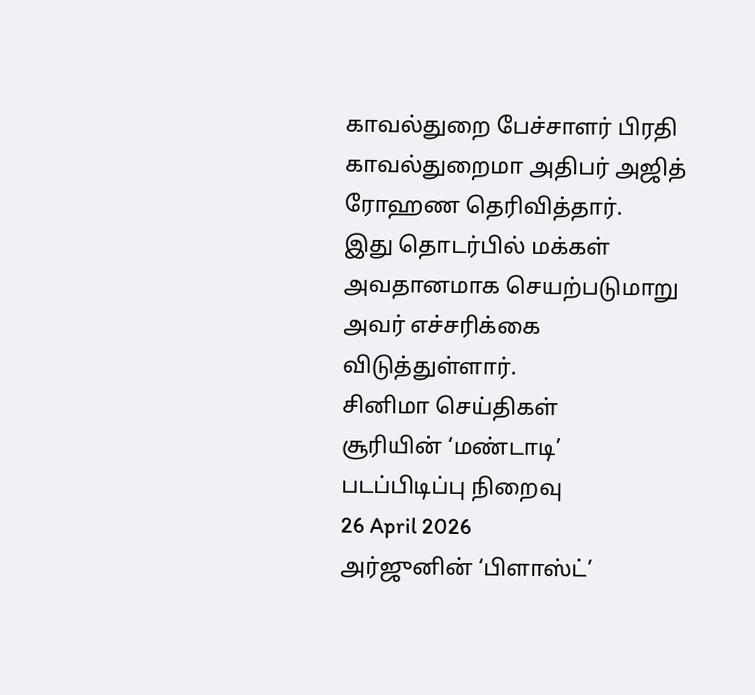காவல்துறை பேச்சாளர் பிரதி காவல்துறைமா அதிபர் அஜித் ரோஹண தெரிவித்தார்.
இது தொடர்பில் மக்கள் அவதானமாக செயற்படுமாறு அவர் எச்சரிக்கை விடுத்துள்ளார்.
சினிமா செய்திகள்
சூரியின் ‘மண்டாடி’ படப்பிடிப்பு நிறைவு
26 April 2026
அர்ஜுனின் ‘பிளாஸ்ட்’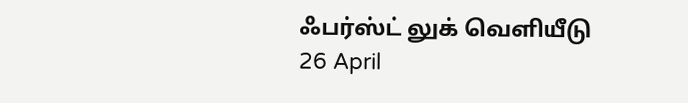ஃபர்ஸ்ட் லுக் வெளியீடு
26 April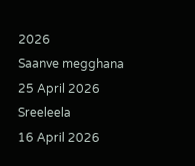2026
Saanve megghana
25 April 2026
Sreeleela
16 April 2026